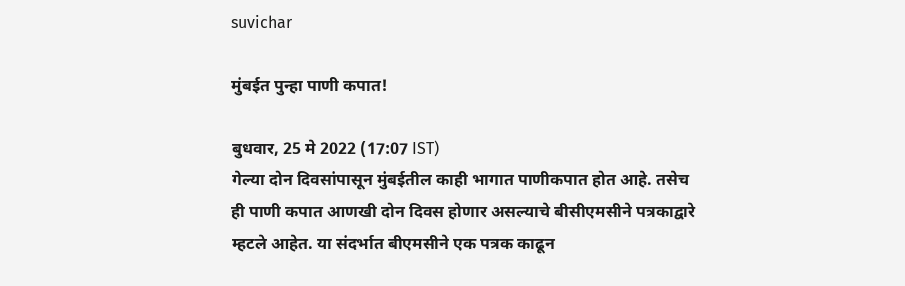suvichar

मुंबईत पुन्हा पाणी कपात!

बुधवार, 25 मे 2022 (17:07 IST)
गेल्या दोन दिवसांपासून मुंबईतील काही भागात पाणीकपात होत आहे. तसेच ही पाणी कपात आणखी दोन दिवस होणार असल्याचे बीसीएमसीने पत्रकाद्वारे म्हटले आहेत. या संदर्भात बीएमसीने एक पत्रक काढून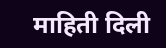माहिती दिली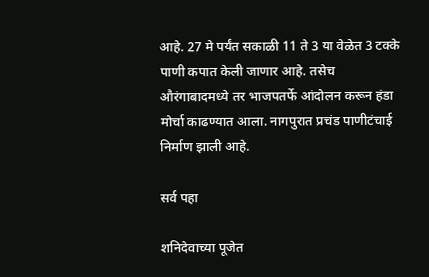आहे. 27 मे पर्यंत सकाळी 11 ते 3 या वेळेत 3 टक्के पाणी कपात केली जाणार आहे. तसेच औरंगाबादमध्ये तर भाजपतर्फे आंदोलन करून हंडा मोर्चा काढण्यात आला. नागपुरात प्रचंड पाणीटंचाई निर्माण झाली आहे.

सर्व पहा

शनिदेवाच्या पूजेत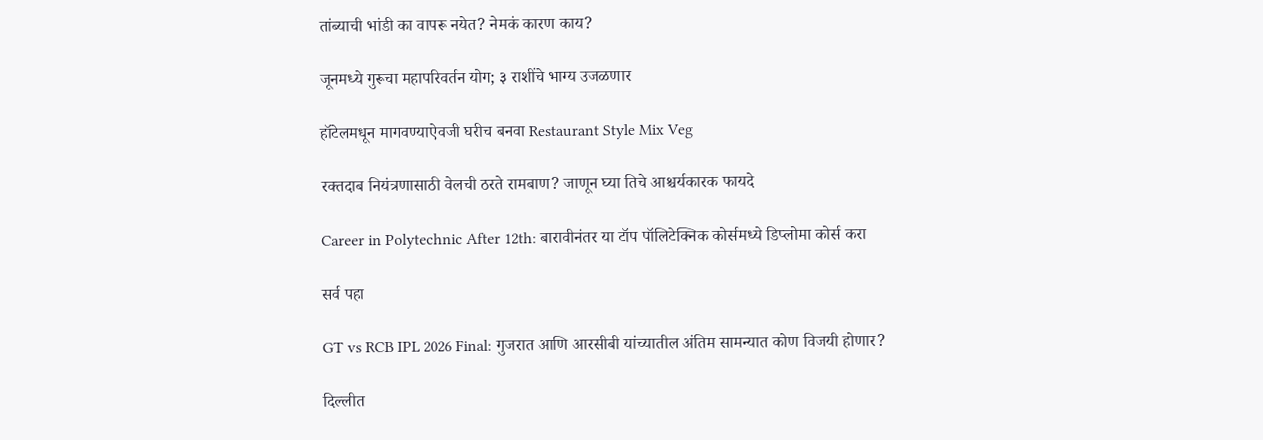तांब्याची भांडी का वापरू नयेत? नेमकं कारण काय?

जूनमध्ये गुरूचा महापरिवर्तन योग; ३ राशींचे भाग्य उजळणार

हॉटेलमधून मागवण्याऐवजी घरीच बनवा Restaurant Style Mix Veg

रक्तदाब नियंत्रणासाठी वेलची ठरते रामबाण? जाणून घ्या तिचे आश्चर्यकारक फायदे

Career in Polytechnic After 12th: बारावीनंतर या टॉप पॉलिटेक्निक कोर्समध्ये डिप्लोमा कोर्स करा

सर्व पहा

GT vs RCB IPL 2026 Final: गुजरात आणि आरसीबी यांच्यातील अंतिम सामन्यात कोण विजयी होणार?

दिल्लीत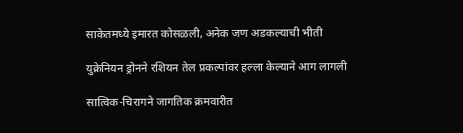साकेतमध्ये इमारत कोसळली, अनेक जण अडकल्याची भीती

युक्रेनियन ड्रोनने रशियन तेल प्रकल्पांवर हल्ला केल्याने आग लागली

सात्विक-चिरागने जागतिक क्रमवारीत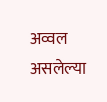अव्वल असलेल्या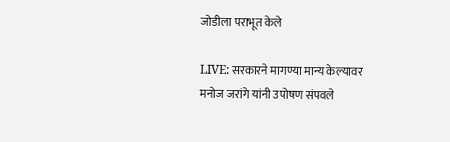जोडीला पराभूत केले

LIVE: सरकारने मागण्या मान्य केल्यावर मनोज जरांगे यांनी उपोषण संपवले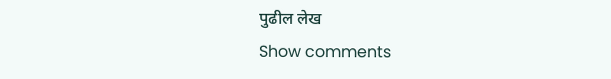पुढील लेख
Show comments